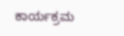ಕಾರ್ಯಕ್ರಮ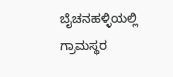ಬೈಚನಹಳ್ಳಿಯಲ್ಲಿ ಗ್ರಾಮಸ್ಥರ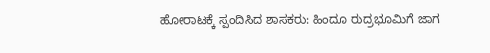ಹೋರಾಟಕ್ಕೆ ಸ್ಪಂದಿಸಿದ ಶಾಸಕರು: ಹಿಂದೂ ರುದ್ರಭೂಮಿಗೆ ಜಾಗ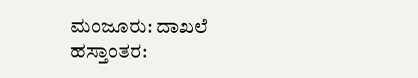ಮಂಜೂರು: ದಾಖಲೆ ಹಸ್ತಾಂತರ: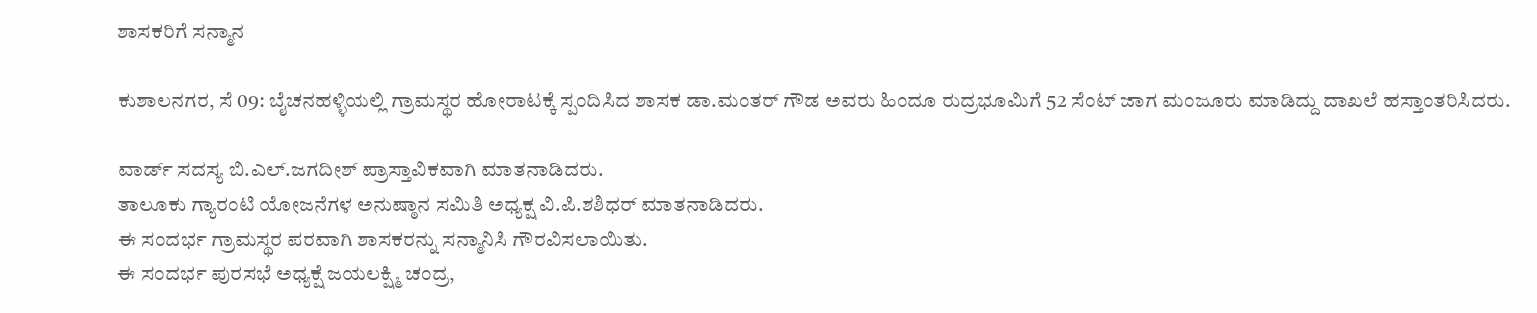ಶಾಸಕರಿಗೆ ಸನ್ಮಾನ

ಕುಶಾಲನಗರ, ಸೆ 09: ಬೈಚನಹಳ್ಳಿಯಲ್ಲಿ ಗ್ರಾಮಸ್ಥರ ಹೋರಾಟಕ್ಕೆ ಸ್ಪಂದಿಸಿದ ಶಾಸಕ ಡಾ.ಮಂತರ್ ಗೌಡ ಅವರು ಹಿಂದೂ ರುದ್ರಭೂಮಿಗೆ 52 ಸೆಂಟ್ ಜಾಗ ಮಂಜೂರು ಮಾಡಿದ್ದು ದಾಖಲೆ ಹಸ್ತಾಂತರಿಸಿದರು.

ವಾರ್ಡ್ ಸದಸ್ಯ ಬಿ.ಎಲ್.ಜಗದೀಶ್ ಪ್ರಾಸ್ತಾವಿಕವಾಗಿ ಮಾತನಾಡಿದರು.
ತಾಲೂಕು ಗ್ಯಾರಂಟಿ ಯೋಜನೆಗಳ ಅನುಷ್ಠಾನ ಸಮಿತಿ ಅಧ್ಯಕ್ಷ ವಿ.ಪಿ.ಶಶಿಧರ್ ಮಾತನಾಡಿದರು.
ಈ ಸಂದರ್ಭ ಗ್ರಾಮಸ್ಥರ ಪರವಾಗಿ ಶಾಸಕರನ್ನು ಸನ್ಮಾನಿಸಿ ಗೌರವಿಸಲಾಯಿತು.
ಈ ಸಂದರ್ಭ ಪುರಸಭೆ ಅಧ್ಯಕ್ಷೆ ಜಯಲಕ್ಷ್ಮಿ ಚಂದ್ರ,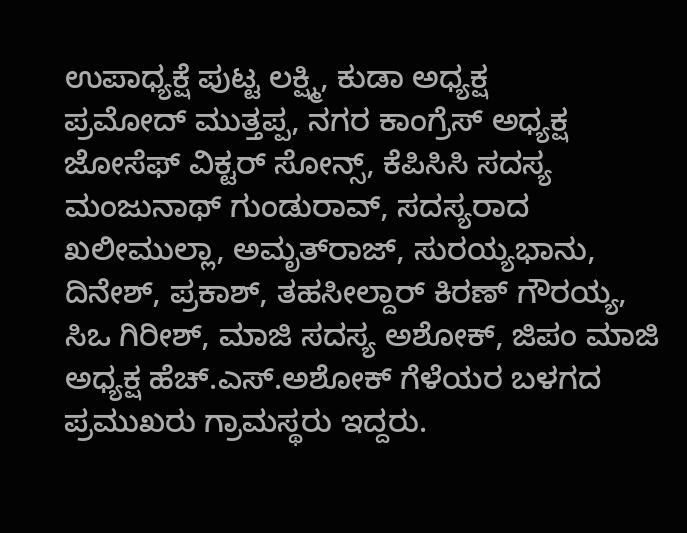ಉಪಾಧ್ಯಕ್ಷೆ ಪುಟ್ಟ ಲಕ್ಷ್ಮಿ, ಕುಡಾ ಅಧ್ಯಕ್ಷ ಪ್ರಮೋದ್ ‌ಮುತ್ತಪ್ಪ, ನಗರ ಕಾಂಗ್ರೆಸ್ ಅಧ್ಯಕ್ಷ ಜೋಸೆಫ್ ವಿಕ್ಟರ್ ಸೋನ್ಸ್, ಕೆಪಿಸಿಸಿ ಸದಸ್ಯ ಮಂಜುನಾಥ್ ಗುಂಡುರಾವ್, ಸದಸ್ಯರಾದ ಖಲೀಮುಲ್ಲಾ, ಅಮೃತ್‌ರಾಜ್, ಸುರಯ್ಯಭಾನು, ದಿನೇಶ್, ಪ್ರಕಾಶ್, ತಹಸೀಲ್ದಾರ್ ಕಿರಣ್ ಗೌರಯ್ಯ, ಸಿಒ ಗಿರೀಶ್, ಮಾಜಿ ಸದಸ್ಯ ಅಶೋಕ್, ಜಿಪಂ‌ ಮಾಜಿ ಅಧ್ಯಕ್ಷ ಹೆಚ್.ಎಸ್.ಅಶೋಕ್ ಗೆಳೆಯರ ಬಳಗದ ಪ್ರಮುಖರು ಗ್ರಾಮಸ್ಥರು ಇದ್ದರು.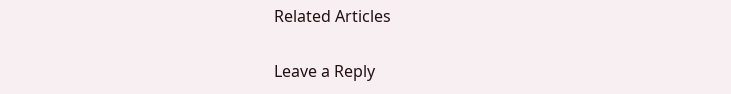Related Articles

Leave a Reply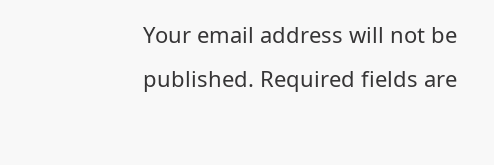Your email address will not be published. Required fields are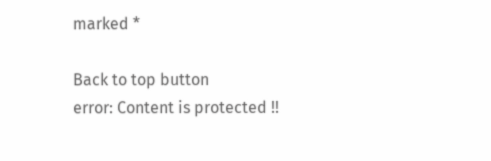marked *

Back to top button
error: Content is protected !!